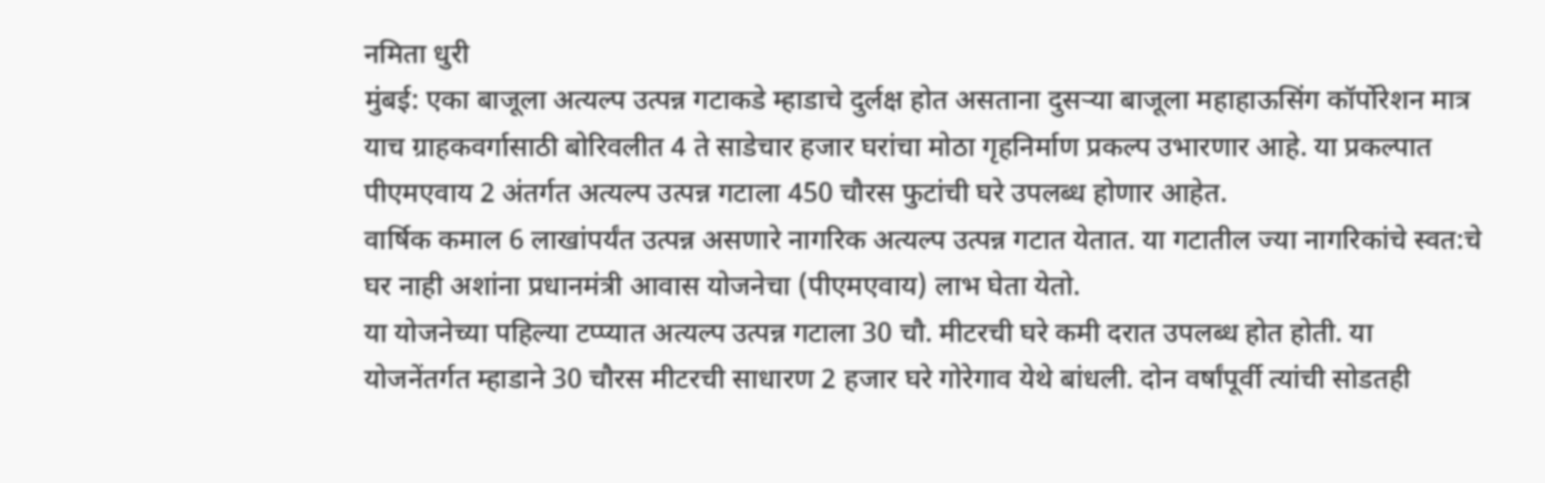नमिता धुरी
मुंबई: एका बाजूला अत्यल्प उत्पन्न गटाकडे म्हाडाचे दुर्लक्ष होत असताना दुसऱ्या बाजूला महाहाऊसिंग कॉर्पोरेशन मात्र याच ग्राहकवर्गासाठी बोरिवलीत 4 ते साडेचार हजार घरांचा मोठा गृहनिर्माण प्रकल्प उभारणार आहे. या प्रकल्पात पीएमएवाय 2 अंतर्गत अत्यल्प उत्पन्न गटाला 450 चौरस फुटांची घरे उपलब्ध होणार आहेत.
वार्षिक कमाल 6 लाखांपर्यंत उत्पन्न असणारे नागरिक अत्यल्प उत्पन्न गटात येतात. या गटातील ज्या नागरिकांचे स्वत:चे घर नाही अशांना प्रधानमंत्री आवास योजनेचा (पीएमएवाय) लाभ घेता येतो.
या योजनेच्या पहिल्या टप्प्यात अत्यल्प उत्पन्न गटाला 30 चौ. मीटरची घरे कमी दरात उपलब्ध होत होती. या योजनेंतर्गत म्हाडाने 30 चौरस मीटरची साधारण 2 हजार घरे गोरेगाव येथे बांधली. दोन वर्षांपूर्वी त्यांची सोडतही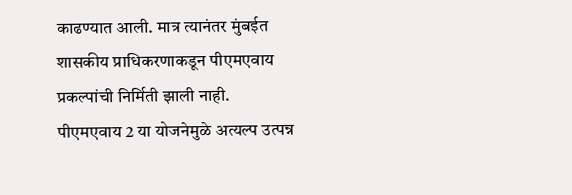काढण्यात आली. मात्र त्यानंतर मुंबईत शासकीय प्राधिकरणाकडून पीएमएवाय प्रकल्पांची निर्मिती झाली नाही.
पीएमएवाय 2 या योजनेमुळे अत्यल्प उत्पन्न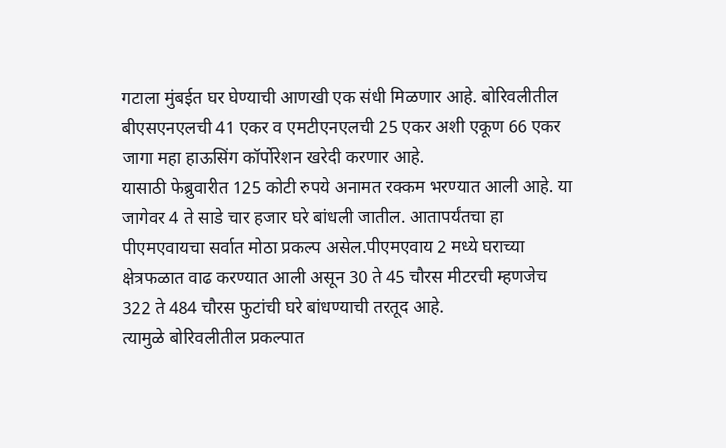गटाला मुंबईत घर घेण्याची आणखी एक संधी मिळणार आहे. बोरिवलीतील बीएसएनएलची 41 एकर व एमटीएनएलची 25 एकर अशी एकूण 66 एकर जागा महा हाऊसिंग कॉर्पोरेशन खरेदी करणार आहे.
यासाठी फेब्रुवारीत 125 कोटी रुपये अनामत रक्कम भरण्यात आली आहे. या जागेवर 4 ते साडे चार हजार घरे बांधली जातील. आतापर्यंतचा हा पीएमएवायचा सर्वात मोठा प्रकल्प असेल.पीएमएवाय 2 मध्ये घराच्या क्षेत्रफळात वाढ करण्यात आली असून 30 ते 45 चौरस मीटरची म्हणजेच 322 ते 484 चौरस फुटांची घरे बांधण्याची तरतूद आहे.
त्यामुळे बोरिवलीतील प्रकल्पात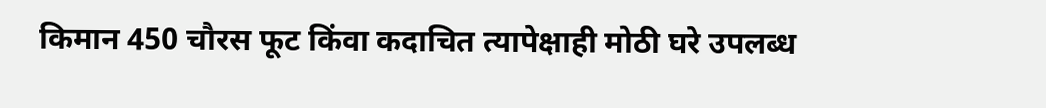किमान 450 चौरस फूट किंवा कदाचित त्यापेक्षाही मोठी घरे उपलब्ध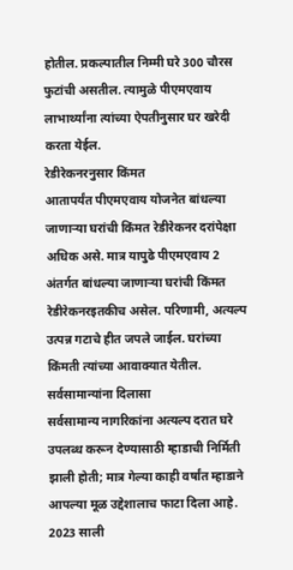होतील. प्रकल्पातील निम्मी घरे 300 चौरस फुटांची असतील. त्यामुळे पीएमएवाय लाभार्थ्यांना त्यांच्या ऐपतीनुसार घर खरेदी करता येईल.
रेडीरेकनरनुसार किंमत
आतापर्यंत पीएमएवाय योजनेत बांधल्या जाणाऱ्या घरांची किंमत रेडीरेकनर दरांपेक्षा अधिक असे. मात्र यापुढे पीएमएवाय 2 अंतर्गत बांधल्या जाणाऱ्या घरांची किंमत रेडीरेकनरइतकीच असेल. परिणामी, अत्यल्प उत्पन्न गटाचे हीत जपले जाईल. घरांच्या किंमती त्यांच्या आवाक्यात येतील.
सर्वसामान्यांना दिलासा
सर्वसामान्य नागरिकांना अत्यल्प दरात घरे उपलब्ध करून देण्यासाठी म्हाडाची निर्मिती झाली होती; मात्र गेल्या काही वर्षांत म्हाडाने आपल्या मूळ उद्देशालाच फाटा दिला आहे. 2023 साली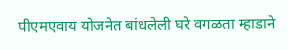पीएमएवाय योजनेत बांधलेली घरे वगळता म्हाडाने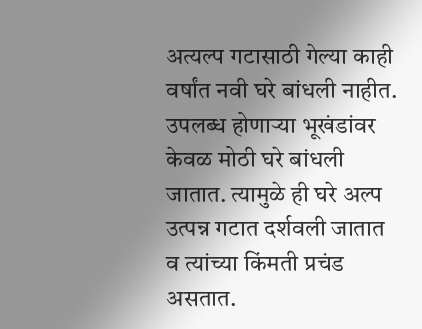अत्यल्प गटासाठी गेल्या काही वर्षांत नवी घरे बांधली नाहीत.
उपलब्ध होणाऱ्या भूखंडांवर केवळ मोठी घरे बांधली जातात. त्यामुळे ही घरे अल्प उत्पन्न गटात दर्शवली जातात व त्यांच्या किंमती प्रचंड असतात.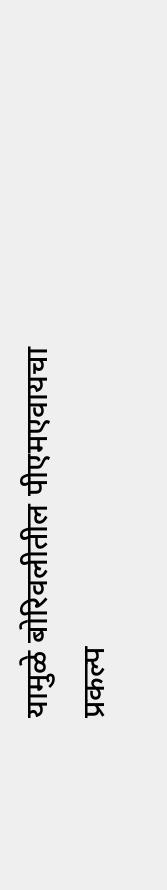यामुळे बोरिवलीतील पीएमएवायचा प्रकल्प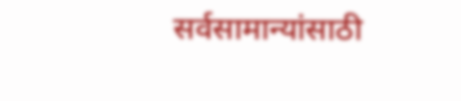सर्वसामान्यांसाठी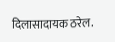दिलासादायक ठरेल.